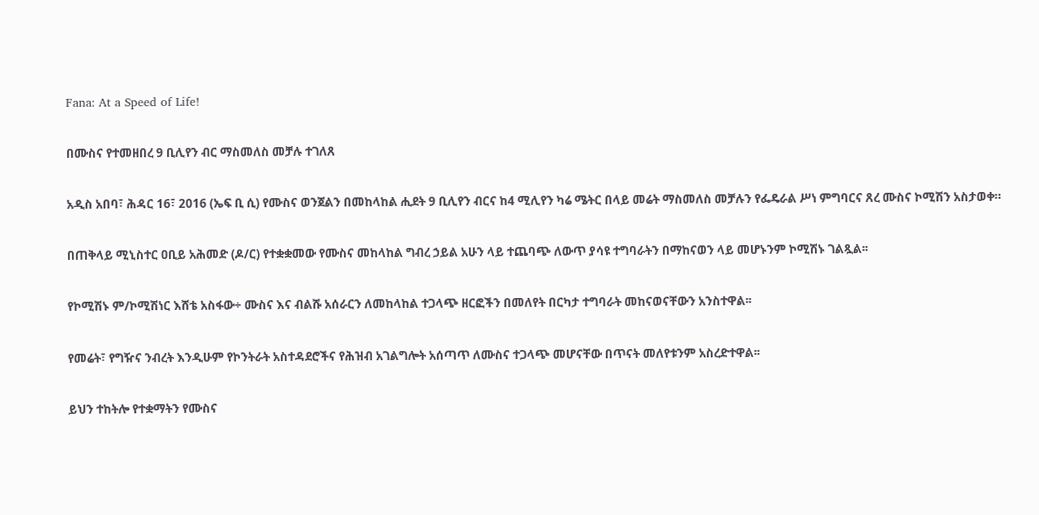Fana: At a Speed of Life!

በሙስና የተመዘበረ 9 ቢሊየን ብር ማስመለስ መቻሉ ተገለጸ

አዲስ አበባ፣ ሕዳር 16፣ 2016 (ኤፍ ቢ ሲ) የሙስና ወንጀልን በመከላከል ሒደት 9 ቢሊየን ብርና ከ4 ሚሊየን ካሬ ሜትር በላይ መሬት ማስመለስ መቻሉን የፌዴራል ሥነ ምግባርና ጸረ ሙስና ኮሚሽን አስታወቀ።

በጠቅላይ ሚኒስተር ዐቢይ አሕመድ (ዶ/ር) የተቋቋመው የሙስና መከላከል ግብረ ኃይል አሁን ላይ ተጨባጭ ለውጥ ያሳዩ ተግባራትን በማከናወን ላይ መሆኑንም ኮሚሽኑ ገልጿል፡፡

የኮሚሽኑ ም/ኮሚሽነር እሸቴ አስፋው÷ ሙስና እና ብልሹ አሰራርን ለመከላከል ተጋላጭ ዘርፎችን በመለየት በርካታ ተግባራት መከናወናቸውን አንስተዋል፡፡

የመሬት፣ የግዥና ንብረት እንዲሁም የኮንትራት አስተዳደሮችና የሕዝብ አገልግሎት አሰጣጥ ለሙስና ተጋላጭ መሆናቸው በጥናት መለየቱንም አስረድተዋል፡፡

ይህን ተከትሎ የተቋማትን የሙስና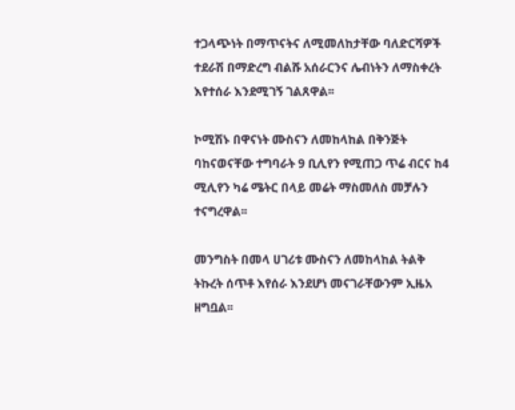ተጋላጭነት በማጥናትና ለሚመለከታቸው ባለድርሻዎች ተደራሽ በማድረግ ብልሹ አሰራርንና ሌብነትን ለማስቀረት እየተሰራ እንደሚገኝ ገልጸዋል፡፡

ኮሚሽኑ በዋናነት ሙስናን ለመከላከል በቅንጅት ባከናወናቸው ተግባራት 9 ቢሊየን የሚጠጋ ጥሬ ብርና ከ4 ሚሊየን ካሬ ሜትር በላይ መሬት ማስመለስ መቻሉን ተናግረዋል፡፡

መንግስት በመላ ሀገሪቱ ሙስናን ለመከላከል ትልቅ ትኩረት ሰጥቶ እየሰራ እንደሆነ መናገራቸውንም ኢዜአ ዘግቧል፡፡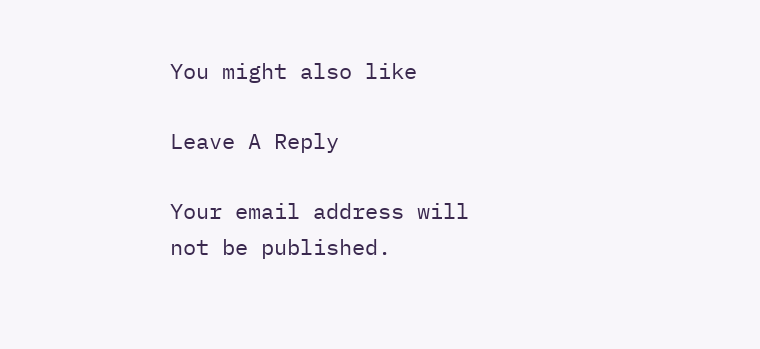You might also like

Leave A Reply

Your email address will not be published.